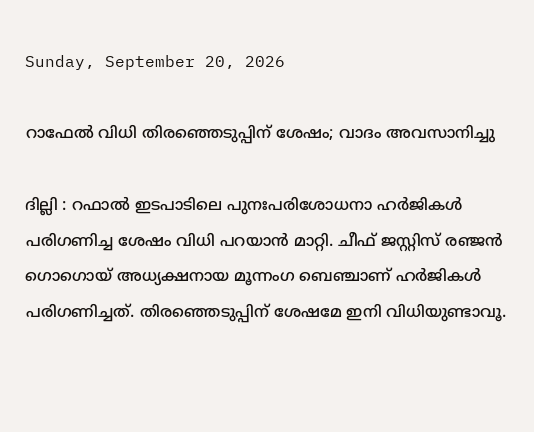Sunday, September 20, 2026

റാഫേൽ വിധി തിരഞ്ഞെടുപ്പിന് ശേഷം; വാദം അവസാനിച്ചു

ദില്ലി : റഫാല്‍ ഇടപാടിലെ പുനഃപരിശോധനാ ഹര്‍ജികൾ പരിഗണിച്ച ശേഷം വിധി പറയാന്‍ മാറ്റി. ചീഫ് ജസ്റ്റിസ് രഞ്ജന്‍ ഗൊഗൊയ് അധ്യക്ഷനായ മൂന്നംഗ ബെഞ്ചാണ് ഹർജികൾ പരിഗണിച്ചത്. തിരഞ്ഞെടുപ്പിന് ശേഷമേ ഇനി വിധിയുണ്ടാവൂ.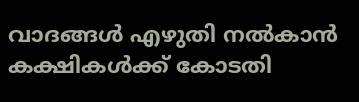വാദങ്ങൾ എഴുതി നൽകാൻ കക്ഷികൾക്ക് കോടതി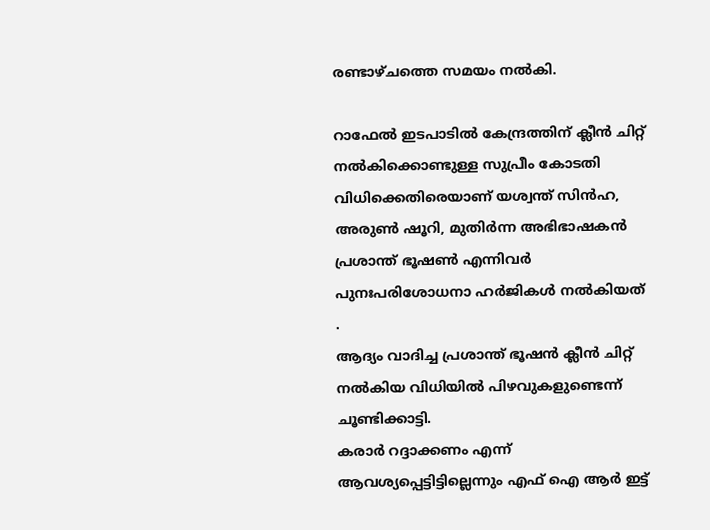രണ്ടാഴ്ചത്തെ സമയം നൽകി.

റാഫേൽ ഇടപാടിൽ കേന്ദ്രത്തിന് ക്ലീന്‍ ചിറ്റ് നല്‍കിക്കൊണ്ടുള്ള സുപ്രീം കോടതി വിധിക്കെതിരെയാണ് യശ്വന്ത് സിന്‍ഹ, അരുണ്‍ ഷൂറി, മുതിര്‍ന്ന അഭിഭാഷകന്‍ പ്രശാന്ത് ഭൂഷണ്‍ എന്നിവര്‍ പുനഃപരിശോധനാ ഹര്‍ജികൾ നൽകിയത് .
ആദ്യം വാദിച്ച പ്രശാന്ത് ഭൂഷൻ ക്ലീന്‍ ചിറ്റ് നല്‍കിയ വിധിയില്‍ പിഴവുകളുണ്ടെന്ന് ചൂണ്ടിക്കാട്ടി.
കരാര്‍ റദ്ദാക്കണം എന്ന് ആവശ്യപ്പെട്ടിട്ടില്ലെന്നും എഫ് ഐ ആര്‍ ഇട്ട്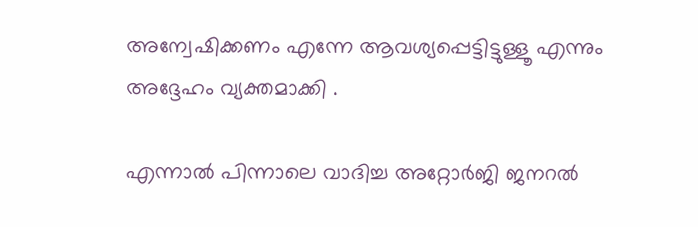അന്വേഷിക്കണം എന്നേ ആവശ്യപ്പെട്ടിട്ടുള്ളൂ എന്നും അദ്ദേഹം വ്യക്തമാക്കി .

എന്നാൽ പിന്നാലെ വാദിച്ച അറ്റോർജി ജനറൽ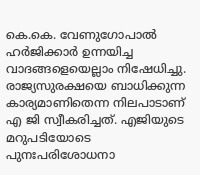കെ.കെ. വേണുഗോപാൽ ഹര്‍ജിക്കാര്‍ ഉന്നയിച്ച വാദങ്ങളെയെല്ലാം നിഷേധിച്ചു. രാജ്യസുരക്ഷയെ ബാധിക്കുന്ന കാര്യമാണിതെന്ന നിലപാടാണ് എ ജി സ്വീകരിച്ചത്. എജിയുടെ മറുപടിയോടെ പുനഃപരിശോധനാ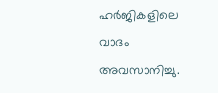ഹർജികളിലെ വാദം അവസാനിച്ചു.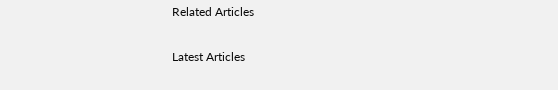Related Articles

Latest Articles